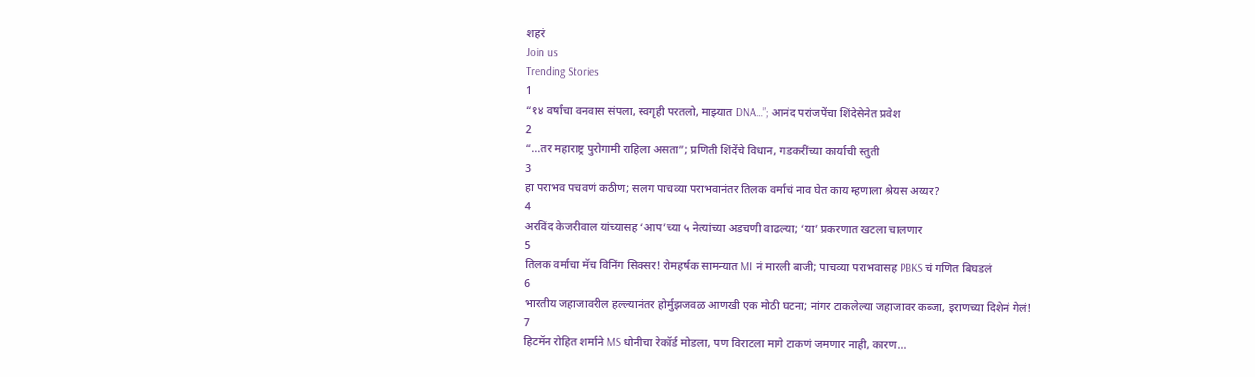शहरं
Join us
Trending Stories
1
“१४ वर्षांचा वनवास संपला, स्वगृही परतलो, माझ्यात DNA…”; आनंद परांजपेंचा शिंदेसेनेत प्रवेश
2
“...तर महाराष्ट्र पुरोगामी राहिला असता”; प्रणिती शिंदेंचे विधान, गडकरींच्या कार्याची स्तुती
3
हा पराभव पचवणं कठीण; सलग पाचव्या पराभवानंतर तिलक वर्माचं नाव घेत काय म्हणाला श्रेयस अय्यर?
4
अरविंद केजरीवाल यांच्यासह ‘आप’च्या ५ नेत्यांच्या अडचणी वाढल्या; ‘या’ प्रकरणात खटला चालणार
5
तिलक वर्माचा मॅच विनिंग सिक्सर! रोमहर्षक सामन्यात MI नं मारली बाजी; पाचव्या पराभवासह PBKS चं गणित बिघडलं
6
भारतीय जहाजावरील हल्ल्यानंतर होर्मुझजवळ आणखी एक मोठी घटना; नांगर टाकलेल्या जहाजावर कब्जा, इराणच्या दिशेनं गेलं!
7
हिटमॅन रोहित शर्माने MS धोनीचा रेकॉर्ड मोडला, पण विराटला मागे टाकणं जमणार नाही, कारण...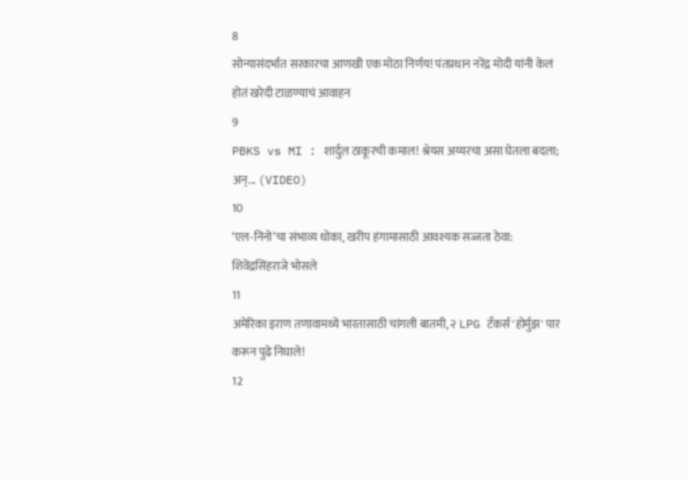8
सोन्यासंदर्भात सरकारचा आणखी एक मोठा निर्णय! पंतप्रधान नरेंद्र मोदी यांनी केलं होतं खरेदी टाळण्याचं आवाहन
9
PBKS vs MI : शार्दुल ठाकूरची कमाल! श्रेयस अय्यरचा असा घेतला बदला; अन्... (VIDEO)
10
‘एल-निनो’चा संभाव्य धोका, खरीप हंगामासाठी आवश्यक सज्जता ठेवा: शिवेंद्रसिंहराजे भोसले
11
अमेरिका इराण तणावामध्ये भारतासाठी चांगली बातमी, २ LPG टँकर्स 'होर्मुझ' पार करून पुढे निघाले!
12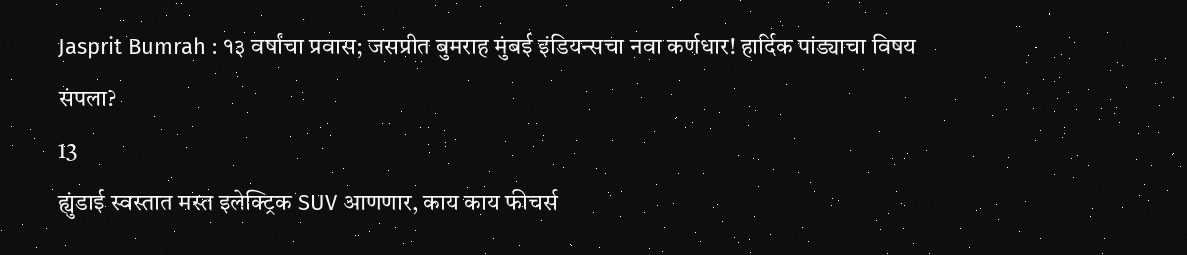Jasprit Bumrah : १३ वर्षांचा प्रवास; जसप्रीत बुमराह मुंबई इंडियन्सचा नवा कर्णधार! हार्दिक पांड्याचा विषय संपला?
13
ह्युंडाई स्वस्तात मस्त इलेक्ट्रिक SUV आणणार, काय काय फीचर्स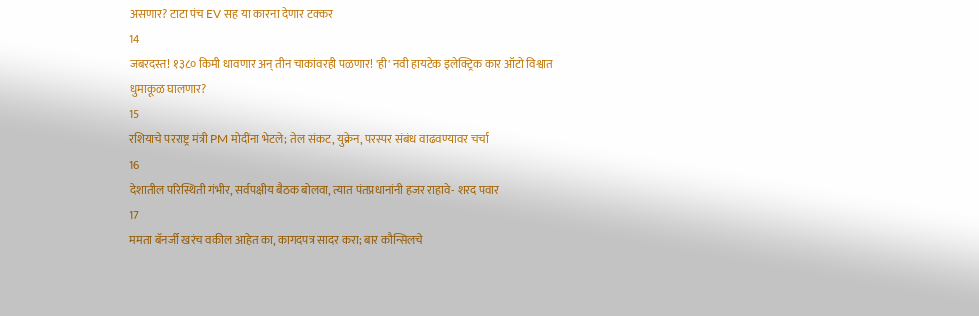असणार? टाटा पंच EV सह या कारना देणार टक्कर
14
जबरदस्त! १३८० किमी धावणार अन् तीन चाकांवरही पळणार! 'ही' नवी हायटेक इलेक्ट्रिक कार ऑटो विश्वात धुमाकूळ घालणार?
15
रशियाचे परराष्ट्र मंत्री PM मोदींना भेटले; तेल संकट, युक्रेन, परस्पर संबंध वाढवण्यावर चर्चा
16
देशातील परिस्थिती गंभीर, सर्वपक्षीय बैठक बोलवा, त्यात पंतप्रधानांनी हजर राहावे- शरद पवार
17
ममता बॅनर्जी खरंच वकील आहेत का, कागदपत्र सादर करा; बार कौन्सिलचे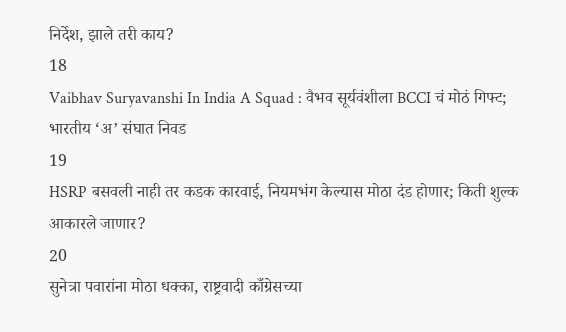निर्देश, झाले तरी काय?
18
Vaibhav Suryavanshi In India A Squad : वैभव सूर्यवंशीला BCCI चं मोठं गिफ्ट; भारतीय ‘अ’ संघात निवड
19
HSRP बसवली नाही तर कडक कारवाई, नियमभंग केल्यास मोठा दंड होणार; किती शुल्क आकारले जाणार?
20
सुनेत्रा पवारांना मोठा धक्का, राष्ट्रवादी काँग्रेसच्या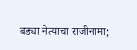बड्या नेत्याचा राजीनामा;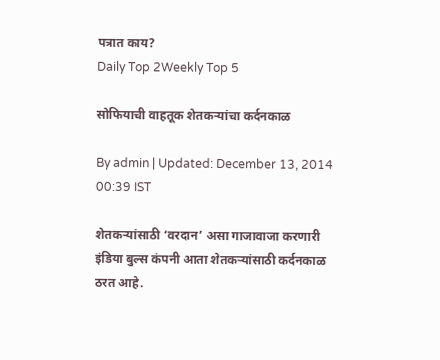पत्रात काय?
Daily Top 2Weekly Top 5

सोफियाची वाहतूक शेतकऱ्यांचा कर्दनकाळ

By admin | Updated: December 13, 2014 00:39 IST

शेतकऱ्यांसाठी ‘वरदान’ असा गाजावाजा करणारी इंडिया बुल्स कंपनी आता शेतकऱ्यांसाठी कर्दनकाळ ठरत आहे.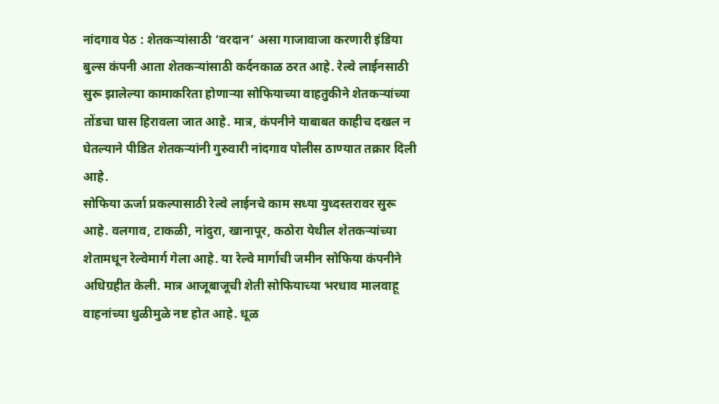नांदगाव पेठ : शेतकऱ्यांसाठी ‘वरदान’ असा गाजावाजा करणारी इंडिया बुल्स कंपनी आता शेतकऱ्यांसाठी कर्दनकाळ ठरत आहे. रेल्वे लाईनसाठी सुरू झालेल्या कामाकरिता होणाऱ्या सोफियाच्या वाहतुकीने शेतकऱ्यांच्या तोंडचा घास हिरावला जात आहे. मात्र, कंपनीने याबाबत काहीच दखल न घेतल्याने पीडित शेतकऱ्यांनी गुरुवारी नांदगाव पोलीस ठाण्यात तक्रार दिली आहे.
सोफिया ऊर्जा प्रकल्पासाठी रेल्वे लाईनचे काम सध्या युध्दस्तरावर सुरू आहे. वलगाव, टाकळी, नांदुरा, खानापूर, कठोरा येथील शेतकऱ्यांच्या शेतामधून रेल्वेमार्ग गेला आहे. या रेल्वे मार्गाची जमीन सोफिया कंपनीने अधिग्रहीत केली. मात्र आजूबाजूची शेती सोफियाच्या भरधाव मालवाहू वाहनांच्या धुळीमुळे नष्ट होत आहे. धूळ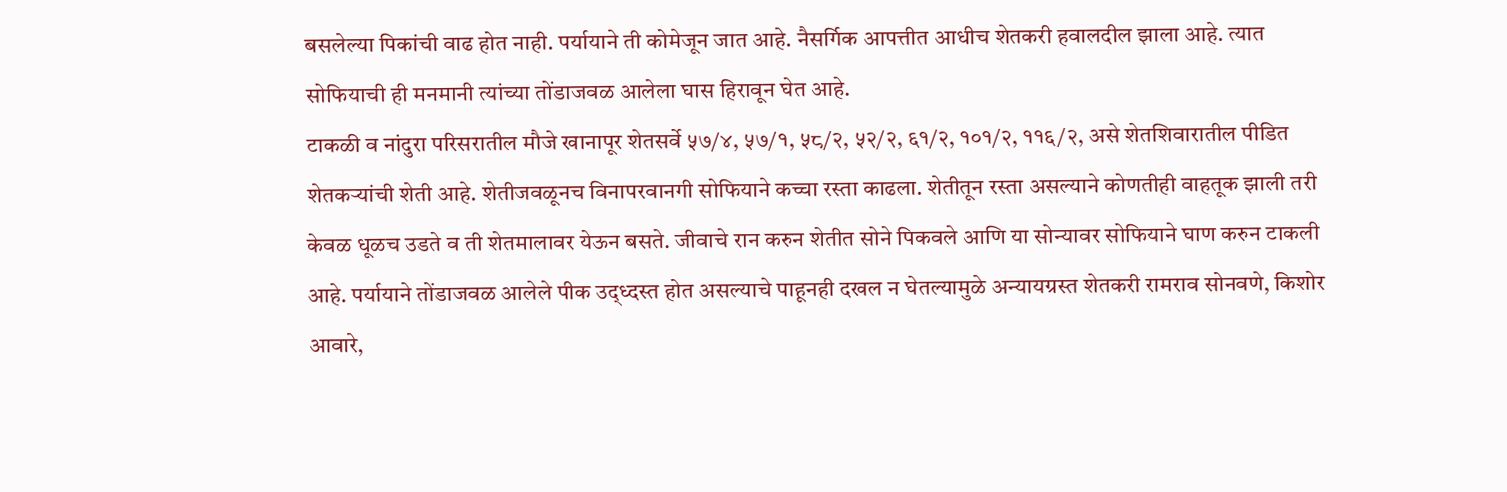बसलेल्या पिकांची वाढ होत नाही. पर्यायाने ती कोमेजून जात आहे. नैसर्गिक आपत्तीत आधीच शेतकरी हवालदील झाला आहे. त्यात सोफियाची ही मनमानी त्यांच्या तोंडाजवळ आलेला घास हिरावून घेत आहे.
टाकळी व नांदुरा परिसरातील मौजे खानापूर शेतसर्वे ५७/४, ५७/१, ५८/२, ५२/२, ६१/२, १०१/२, ११६/२, असे शेतशिवारातील पीडित शेतकऱ्यांची शेती आहे. शेतीजवळूनच विनापरवानगी सोफियाने कच्चा रस्ता काढला. शेतीतून रस्ता असल्याने कोणतीही वाहतूक झाली तरी केवळ धूळच उडते व ती शेतमालावर येऊन बसते. जीवाचे रान करुन शेतीत सोने पिकवले आणि या सोन्यावर सोफियाने घाण करुन टाकली आहे. पर्यायाने तोंडाजवळ आलेले पीक उद्ध्दस्त होत असल्याचे पाहूनही दखल न घेतल्यामुळे अन्यायग्रस्त शेतकरी रामराव सोनवणे, किशोर आवारे,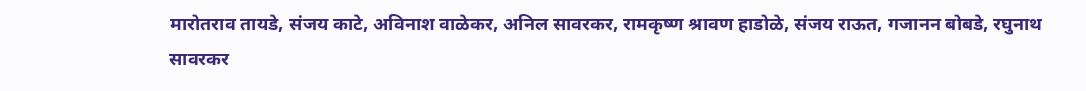मारोतराव तायडे, संजय काटे, अविनाश वाळेकर, अनिल सावरकर, रामकृष्ण श्रावण हाडोळे, संजय राऊत, गजानन बोबडे, रघुनाथ सावरकर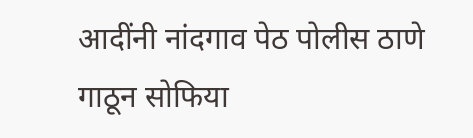आदींनी नांदगाव पेठ पोलीस ठाणे गाठून सोफिया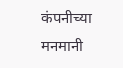कंपनीच्या मनमानी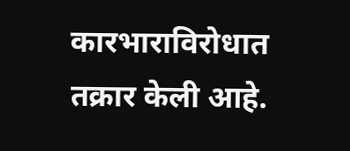कारभाराविरोधात तक्रार केली आहे.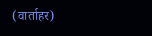(वार्ताहर)